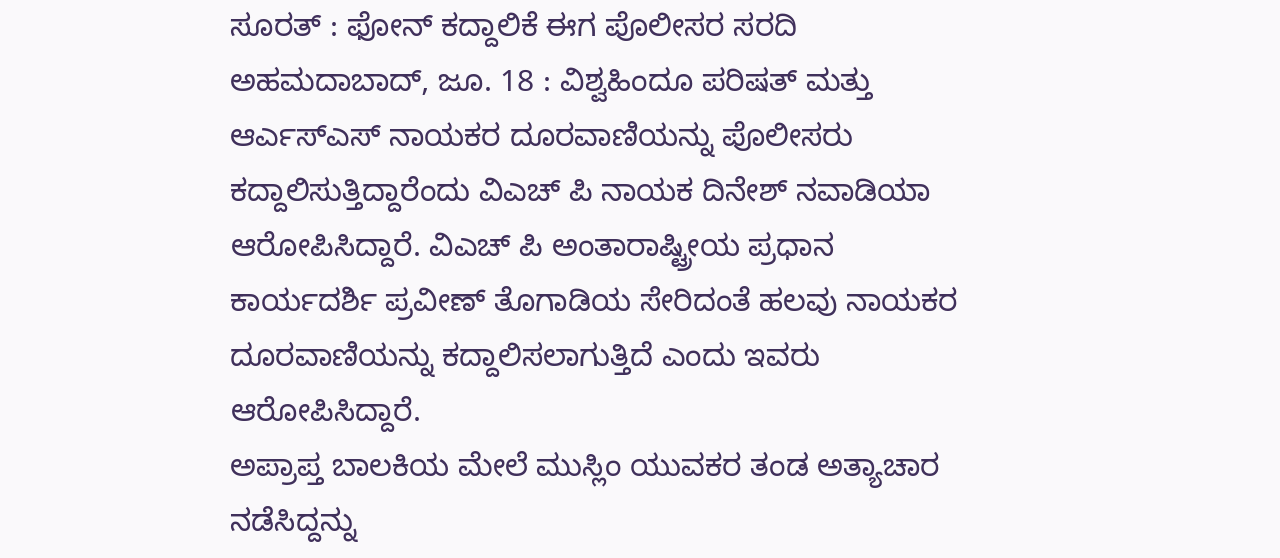ಸೂರತ್ : ಫೋನ್ ಕದ್ದಾಲಿಕೆ ಈಗ ಪೊಲೀಸರ ಸರದಿ
ಅಹಮದಾಬಾದ್, ಜೂ. 18 : ವಿಶ್ವಹಿಂದೂ ಪರಿಷತ್ ಮತ್ತು ಆರ್ಎಸ್ಎಸ್ ನಾಯಕರ ದೂರವಾಣಿಯನ್ನು ಪೊಲೀಸರು ಕದ್ದಾಲಿಸುತ್ತಿದ್ದಾರೆಂದು ವಿಎಚ್ ಪಿ ನಾಯಕ ದಿನೇಶ್ ನವಾಡಿಯಾ ಆರೋಪಿಸಿದ್ದಾರೆ. ವಿಎಚ್ ಪಿ ಅಂತಾರಾಷ್ಟ್ರೀಯ ಪ್ರಧಾನ ಕಾರ್ಯದರ್ಶಿ ಪ್ರವೀಣ್ ತೊಗಾಡಿಯ ಸೇರಿದಂತೆ ಹಲವು ನಾಯಕರ ದೂರವಾಣಿಯನ್ನು ಕದ್ದಾಲಿಸಲಾಗುತ್ತಿದೆ ಎಂದು ಇವರು ಆರೋಪಿಸಿದ್ದಾರೆ.
ಅಪ್ರಾಪ್ತ ಬಾಲಕಿಯ ಮೇಲೆ ಮುಸ್ಲಿಂ ಯುವಕರ ತಂಡ ಅತ್ಯಾಚಾರ ನಡೆಸಿದ್ದನ್ನು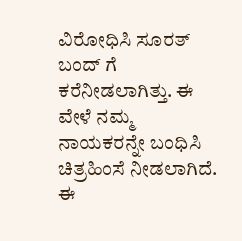ವಿರೋಧಿಸಿ ಸೂರತ್ ಬಂದ್ ಗೆ ಕರೆನೀಡಲಾಗಿತ್ತು. ಈ ವೇಳೆ ನಮ್ಮ ನಾಯಕರನ್ನೇ ಬಂಧಿಸಿ ಚಿತ್ರಹಿಂಸೆ ನೀಡಲಾಗಿದೆ. ಈ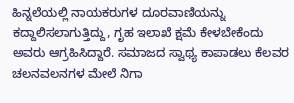ಹಿನ್ನಲೆಯಲ್ಲಿ ನಾಯಕರುಗಳ ದೂರವಾಣಿಯನ್ನು ಕದ್ದಾಲಿಸಲಾಗುತ್ತಿದ್ದು, ಗೃಹ ಇಲಾಖೆ ಕ್ಷಮೆ ಕೇಳಬೇಕೆಂದು ಅವರು ಆಗ್ರಹಿಸಿದ್ದಾರೆ. ಸಮಾಜದ ಸ್ವಾಥ್ಯ ಕಾಪಾಡಲು ಕೆಲವರ ಚಲನವಲನಗಳ ಮೇಲೆ ನಿಗಾ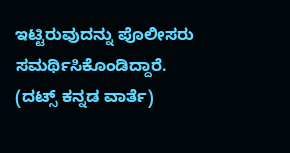ಇಟ್ಟಿರುವುದನ್ನು ಪೊಲೀಸರು ಸಮರ್ಥಿಸಿಕೊಂಡಿದ್ದಾರೆ.
(ದಟ್ಸ್ ಕನ್ನಡ ವಾರ್ತೆ)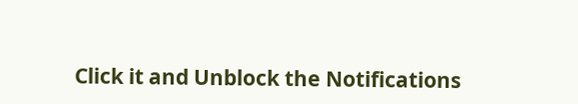Click it and Unblock the Notifications